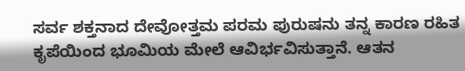ಸರ್ವ ಶಕ್ತನಾದ ದೇವೋತ್ತಮ ಪರಮ ಪುರುಷನು ತನ್ನ ಕಾರಣ ರಹಿತ ಕೃಪೆಯಿಂದ ಭೂಮಿಯ ಮೇಲೆ ಆವಿರ್ಭವಿಸುತ್ತಾನೆ. ಆತನ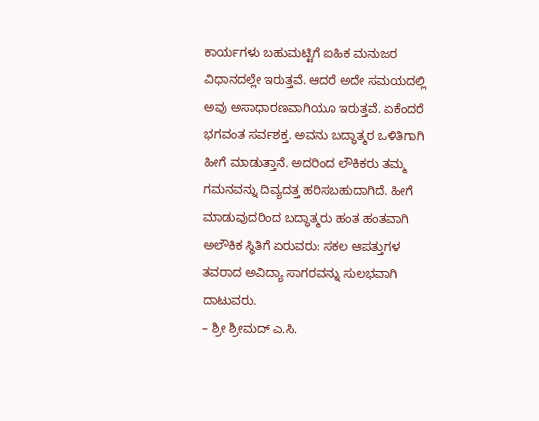ಕಾರ್ಯಗಳು ಬಹುಮಟ್ಟಿಗೆ ಐಹಿಕ ಮನುಜರ ವಿಧಾನದಲ್ಲೇ ಇರುತ್ತವೆ. ಆದರೆ ಅದೇ ಸಮಯದಲ್ಲಿ ಅವು ಅಸಾಧಾರಣವಾಗಿಯೂ ಇರುತ್ತವೆ. ಏಕೆಂದರೆ ಭಗವಂತ ಸರ್ವಶಕ್ತ. ಅವನು ಬದ್ಧಾತ್ಮರ ಒಳಿತಿಗಾಗಿ ಹೀಗೆ ಮಾಡುತ್ತಾನೆ. ಅದರಿಂದ ಲೌಕಿಕರು ತಮ್ಮ ಗಮನವನ್ನು ದಿವ್ಯದತ್ತ ಹರಿಸಬಹುದಾಗಿದೆ. ಹೀಗೆ ಮಾಡುವುದರಿಂದ ಬದ್ಧಾತ್ಮರು ಹಂತ ಹಂತವಾಗಿ ಅಲೌಕಿಕ ಸ್ಥಿತಿಗೆ ಏರುವರು: ಸಕಲ ಆಪತ್ತುಗಳ ತವರಾದ ಅವಿದ್ಯಾ ಸಾಗರವನ್ನು ಸುಲಭವಾಗಿ ದಾಟುವರು.
– ಶ್ರೀ ಶ್ರೀಮದ್ ಎ.ಸಿ.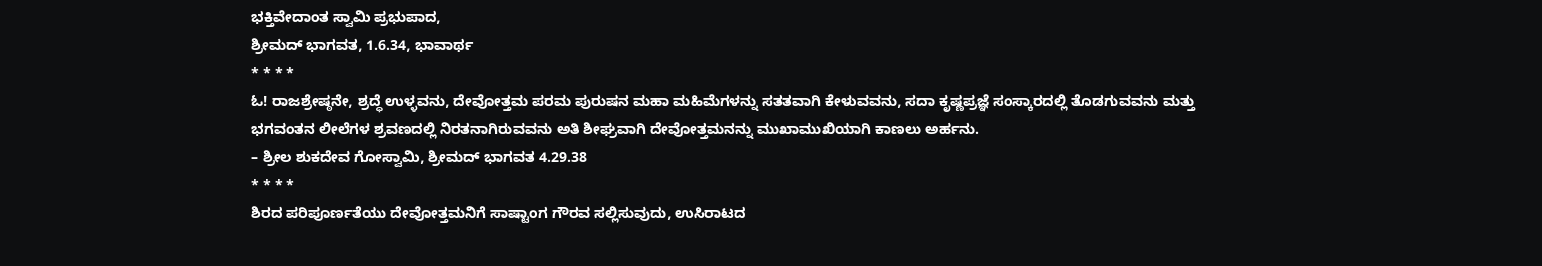ಭಕ್ತಿವೇದಾಂತ ಸ್ವಾಮಿ ಪ್ರಭುಪಾದ,
ಶ್ರೀಮದ್ ಭಾಗವತ, 1.6.34, ಭಾವಾರ್ಥ
* * * *
ಓ! ರಾಜಶ್ರೇಷ್ಠನೇ, ಶ್ರದ್ಧೆ ಉಳ್ಳವನು, ದೇವೋತ್ತಮ ಪರಮ ಪುರುಷನ ಮಹಾ ಮಹಿಮೆಗಳನ್ನು ಸತತವಾಗಿ ಕೇಳುವವನು, ಸದಾ ಕೃಷ್ಣಪ್ರಜ್ಞೆ ಸಂಸ್ಕಾರದಲ್ಲಿ ತೊಡಗುವವನು ಮತ್ತು ಭಗವಂತನ ಲೀಲೆಗಳ ಶ್ರವಣದಲ್ಲಿ ನಿರತನಾಗಿರುವವನು ಅತಿ ಶೀಘ್ರವಾಗಿ ದೇವೋತ್ತಮನನ್ನು ಮುಖಾಮುಖಿಯಾಗಿ ಕಾಣಲು ಅರ್ಹನು.
– ಶ್ರೀಲ ಶುಕದೇವ ಗೋಸ್ವಾಮಿ, ಶ್ರೀಮದ್ ಭಾಗವತ 4.29.38
* * * *
ಶಿರದ ಪರಿಪೂರ್ಣತೆಯು ದೇವೋತ್ತಮನಿಗೆ ಸಾಷ್ಟಾಂಗ ಗೌರವ ಸಲ್ಲಿಸುವುದು, ಉಸಿರಾಟದ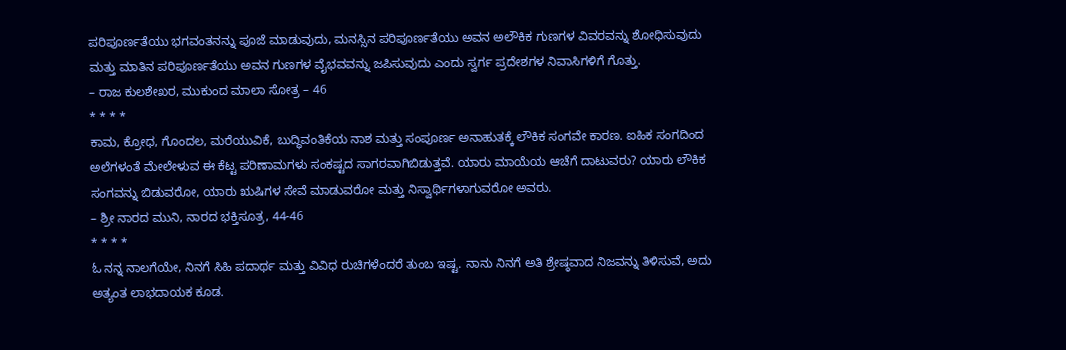ಪರಿಪೂರ್ಣತೆಯು ಭಗವಂತನನ್ನು ಪೂಜೆ ಮಾಡುವುದು, ಮನಸ್ಸಿನ ಪರಿಪೂರ್ಣತೆಯು ಅವನ ಅಲೌಕಿಕ ಗುಣಗಳ ವಿವರವನ್ನು ಶೋಧಿಸುವುದು ಮತ್ತು ಮಾತಿನ ಪರಿಪೂರ್ಣತೆಯು ಅವನ ಗುಣಗಳ ವೈಭವವನ್ನು ಜಪಿಸುವುದು ಎಂದು ಸ್ವರ್ಗ ಪ್ರದೇಶಗಳ ನಿವಾಸಿಗಳಿಗೆ ಗೊತ್ತು.
– ರಾಜ ಕುಲಶೇಖರ, ಮುಕುಂದ ಮಾಲಾ ಸೋತ್ರ – 46
* * * *
ಕಾಮ, ಕ್ರೋಧ, ಗೊಂದಲ, ಮರೆಯುವಿಕೆ, ಬುದ್ಧಿವಂತಿಕೆಯ ನಾಶ ಮತ್ತು ಸಂಪೂರ್ಣ ಅನಾಹುತಕ್ಕೆ ಲೌಕಿಕ ಸಂಗವೇ ಕಾರಣ. ಐಹಿಕ ಸಂಗದಿಂದ ಅಲೆಗಳಂತೆ ಮೇಲೇಳುವ ಈ ಕೆಟ್ಟ ಪರಿಣಾಮಗಳು ಸಂಕಷ್ಟದ ಸಾಗರವಾಗಿಬಿಡುತ್ತವೆ. ಯಾರು ಮಾಯೆಯ ಆಚೆಗೆ ದಾಟುವರು? ಯಾರು ಲೌಕಿಕ ಸಂಗವನ್ನು ಬಿಡುವರೋ, ಯಾರು ಋಷಿಗಳ ಸೇವೆ ಮಾಡುವರೋ ಮತ್ತು ನಿಸ್ವಾರ್ಥಿಗಳಾಗುವರೋ ಅವರು.
– ಶ್ರೀ ನಾರದ ಮುನಿ, ನಾರದ ಭಕ್ತಿಸೂತ್ರ, 44-46
* * * *
ಓ ನನ್ನ ನಾಲಗೆಯೇ, ನಿನಗೆ ಸಿಹಿ ಪದಾರ್ಥ ಮತ್ತು ವಿವಿಧ ರುಚಿಗಳೆಂದರೆ ತುಂಬ ಇಷ್ಟ. ನಾನು ನಿನಗೆ ಅತಿ ಶ್ರೇಷ್ಠವಾದ ನಿಜವನ್ನು ತಿಳಿಸುವೆ, ಅದು ಅತ್ಯಂತ ಲಾಭದಾಯಕ ಕೂಡ.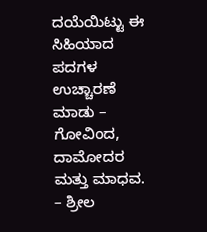ದಯೆಯಿಟ್ಟು ಈ ಸಿಹಿಯಾದ ಪದಗಳ ಉಚ್ಚಾರಣೆ ಮಾಡು – ಗೋವಿಂದ, ದಾಮೋದರ ಮತ್ತು ಮಾಧವ.
– ಶ್ರೀಲ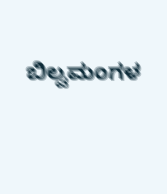ಬಿಲ್ವಮಂಗಳ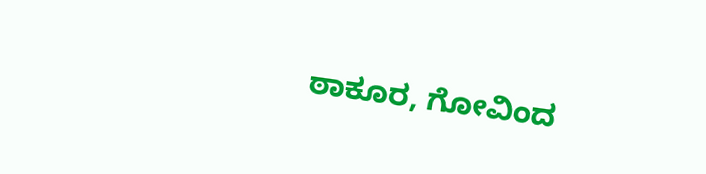ಠಾಕೂರ, ಗೋವಿಂದ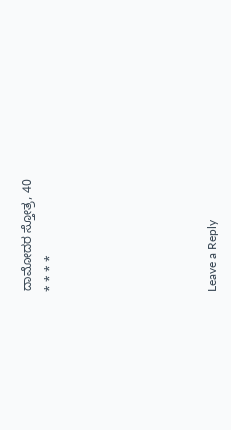ದಾಮೋದರ ಸ್ತೋತ್ರ, 40
* * * *






Leave a Reply